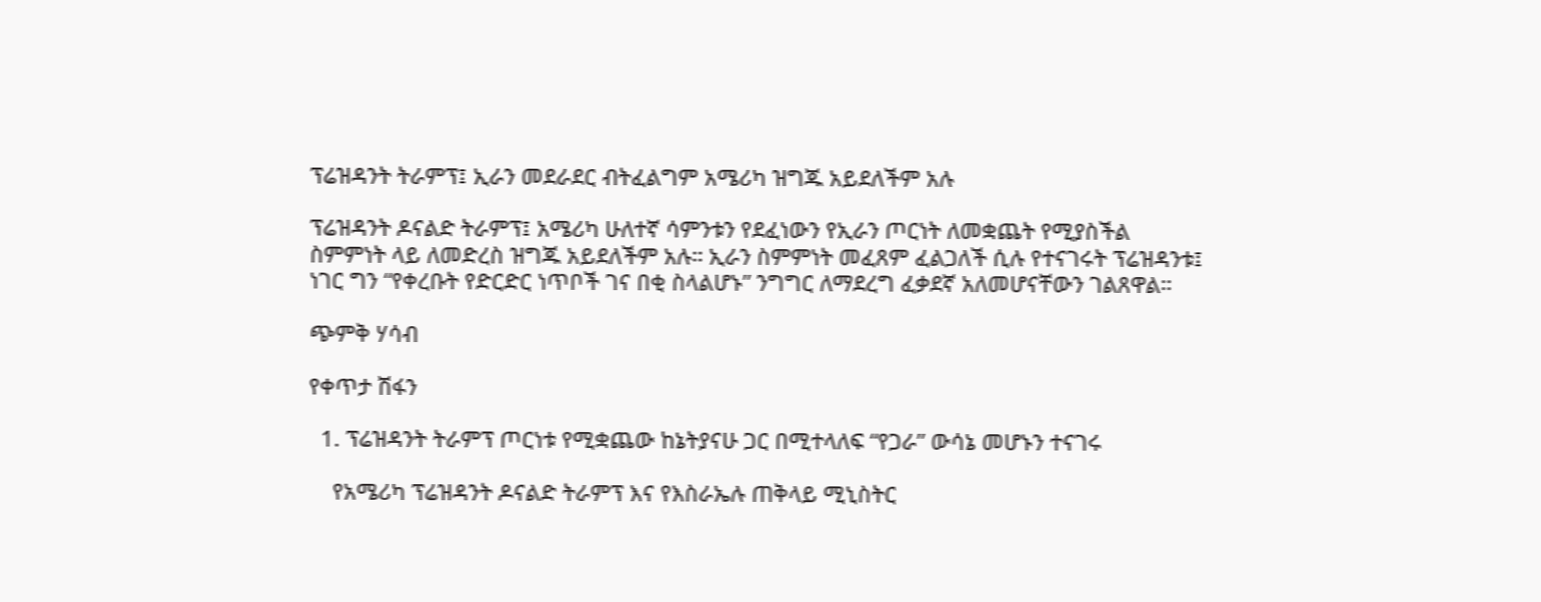ፕሬዝዳንት ትራምፕ፤ ኢራን መደራደር ብትፈልግም አሜሪካ ዝግጁ አይደለችም አሉ

ፕሬዝዳንት ዶናልድ ትራምፕ፤ አሜሪካ ሁለተኛ ሳምንቱን የደፈነውን የኢራን ጦርነት ለመቋጨት የሚያስችል ስምምነት ላይ ለመድረስ ዝግጁ አይደለችም አሉ። ኢራን ስምምነት መፈጸም ፈልጋለች ሲሉ የተናገሩት ፕሬዝዳንቱ፤ ነገር ግን “የቀረቡት የድርድር ነጥቦች ገና በቂ ስላልሆኑ” ንግግር ለማደረግ ፈቃደኛ አለመሆናቸውን ገልጸዋል።

ጭምቅ ሃሳብ

የቀጥታ ሽፋን

  1. ፕሬዝዳንት ትራምፕ ጦርነቱ የሚቋጨው ከኔትያናሁ ጋር በሚተላለፍ “የጋራ” ውሳኔ መሆኑን ተናገሩ

    የአሜሪካ ፕሬዝዳንት ዶናልድ ትራምፕ እና የእስራኤሉ ጠቅላይ ሚኒስትር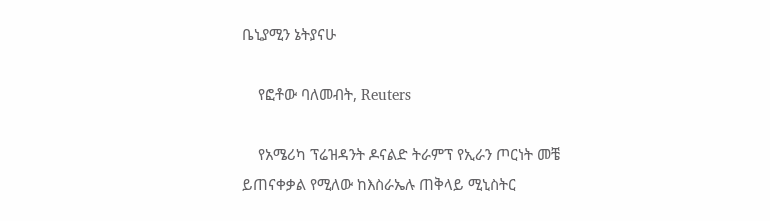ቤኒያሚን ኔትያናሁ

    የፎቶው ባለመብት, Reuters

    የአሜሪካ ፕሬዝዳንት ዶናልድ ትራምፕ የኢራን ጦርነት መቼ ይጠናቀቃል የሚለው ከእስራኤሉ ጠቅላይ ሚኒስትር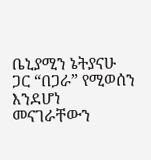ቤኒያሚን ኔትያናሁ ጋር “በጋራ” የሚወሰን እንደሆነ መናገራቸውን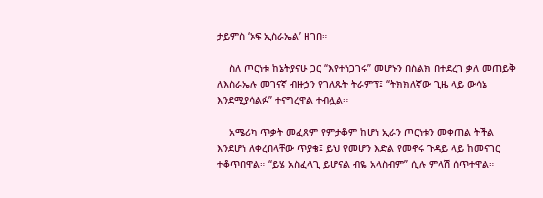ታይምስ ‘ኦፍ ኢስራኤል’ ዘገበ።

    ስለ ጦርነቱ ከኔትያናሁ ጋር “እየተነጋገሩ” መሆኑን በስልክ በተደረገ ቃለ መጠይቅ ለእስራኤሉ መገናኛ ብዙኃን የገለጹት ትራምፕ፤ “ትክክለኛው ጊዜ ላይ ውሳኔ እንደሚያሳልፉ” ተናግረዋል ተብሏል።

    አሜሪካ ጥቃት መፈጸም የምታቆም ከሆነ ኢራን ጦርነቱን መቀጠል ትችል እንደሆነ ለቀረበላቸው ጥያቄ፤ ይህ የመሆን እድል የመኖሩ ጉዳይ ላይ ከመናገር ተቆጥበዋል። “ይሄ አስፈላጊ ይሆናል ብዬ አላስብም” ሲሉ ምላሽ ሰጥተዋል።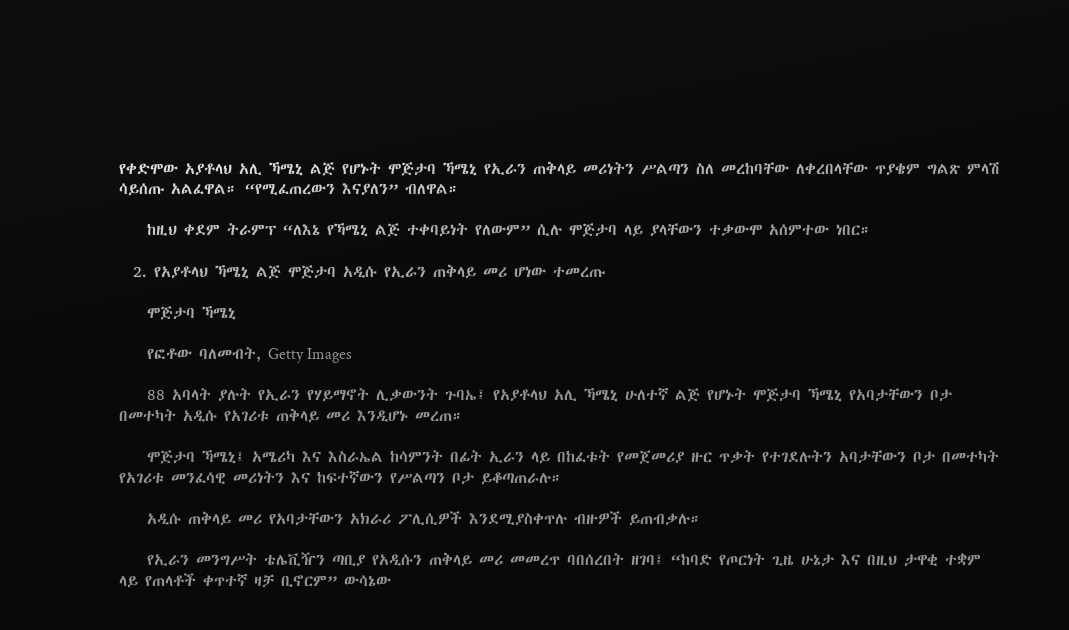የቀድሞው አያቶላህ አሊ ኻሜኒ ልጅ የሆኑት ሞጅታባ ኻሜኒ የኢራን ጠቅላይ መሪነትን ሥልጣን ስለ መረከባቸው ለቀረበላቸው ጥያቄም ግልጽ ምላሽ ሳይሰጡ አልፈዋል። “የሚፈጠረውን እናያለን” ብለዋል።

    ከዚህ ቀደም ትራምፕ “ለእኔ የኻሜኒ ልጅ ተቀባይነት የለውም” ሲሉ ሞጅታባ ላይ ያላቸውን ተቃውሞ አሰምተው ነበር።

  2. የአያቶላህ ኻሜኒ ልጅ ሞጅታባ አዲሱ የኢራን ጠቅላይ መሪ ሆነው ተመረጡ

    ሞጅታባ ኻሜኒ

    የፎቶው ባለመብት, Getty Images

    88 አባላት ያሉት የኢራን የሃይማኖት ሊቃውንት ጉባኤ፤ የአያቶላህ አሊ ኻሜኒ ሁለተኛ ልጅ የሆኑት ሞጅታባ ኻሜኒ የአባታቸውን ቦታ በመተካት አዲሱ የአገሪቱ ጠቅላይ መሪ እንዲሆኑ መረጠ።

    ሞጅታባ ኻሜኒ፤ አሜሪካ እና እስራኤል ከሳምንት በፊት ኢራን ላይ በከፈቱት የመጀመሪያ ዙር ጥቃት የተገደሉትን አባታቸውን ቦታ በመተካት የአገሪቱ መንፈሳዊ መሪነትን እና ከፍተኛውን የሥልጣን ቦታ ይቆጣጠራሉ።

    አዲሱ ጠቅላይ መሪ የአባታቸውን አክራሪ ፖሊሲዎች እንደሚያስቀጥሉ ብዙዎች ይጠብቃሉ።

    የኢራን መንግሥት ቴሌቪዥን ጣቢያ የአዲሱን ጠቅላይ መሪ መመረጥ ባበሰረበት ዘገባ፤ “ከባድ የጦርነት ጊዜ ሁኔታ እና በዚህ ታዋቂ ተቋም ላይ የጠላቶች ቀጥተኛ ዛቻ ቢኖርም” ውሳኔው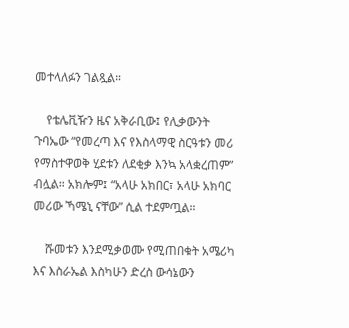መተላለፉን ገልጿል።

    የቴሌቪዥን ዜና አቅራቢው፤ የሊቃውንት ጉባኤው “የመረጣ እና የእስላማዊ ስርዓቱን መሪ የማስተዋወቅ ሂደቱን ለደቂቃ እንኳ አላቋረጠም” ብሏል። አክሎም፤ “አላሁ አክበር፣ አላሁ አክባር መሪው ኻሜኒ ናቸው” ሲል ተደምጧል።

    ሹመቱን እንደሚቃወሙ የሚጠበቁት አሜሪካ እና እስራኤል እስካሁን ድረስ ውሳኔውን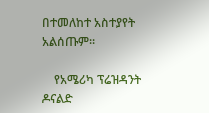በተመለከተ አስተያየት አልሰጡም።

    የአሜሪካ ፕሬዝዳንት ዶናልድ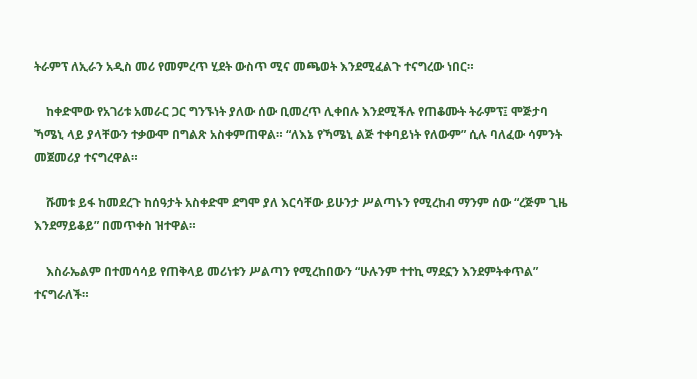ትራምፕ ለኢራን አዲስ መሪ የመምረጥ ሂደት ውስጥ ሚና መጫወት እንደሚፈልጉ ተናግረው ነበር።

    ከቀድሞው የአገሪቱ አመራር ጋር ግንኙነት ያለው ሰው ቢመረጥ ሊቀበሉ እንደሚችሉ የጠቆሙት ትራምፕ፤ ሞጅታባ ኻሜኒ ላይ ያላቸውን ተቃውሞ በግልጽ አስቀምጠዋል። “ለእኔ የኻሜኒ ልጅ ተቀባይነት የለውም” ሲሉ ባለፈው ሳምንት መጀመሪያ ተናግረዋል።

    ሹመቱ ይፋ ከመደረጉ ከሰዓታት አስቀድሞ ደግሞ ያለ እርሳቸው ይሁንታ ሥልጣኑን የሚረከብ ማንም ሰው “ረጅም ጊዜ እንደማይቆይ” በመጥቀስ ዝተዋል።

    እስራኤልም በተመሳሳይ የጠቅላይ መሪነቱን ሥልጣን የሚረከበውን “ሁሉንም ተተኪ ማደኗን እንደምትቀጥል” ተናግራለች።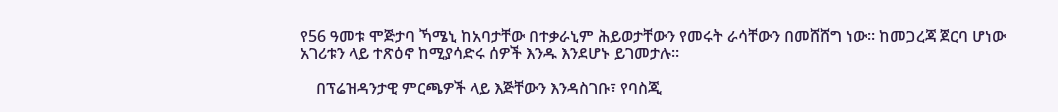የ56 ዓመቱ ሞጅታባ ኻሜኒ ከአባታቸው በተቃራኒም ሕይወታቸውን የመሩት ራሳቸውን በመሸሸግ ነው። ከመጋረጃ ጀርባ ሆነው አገሪቱን ላይ ተጽዕኖ ከሚያሳድሩ ሰዎች እንዱ እንደሆኑ ይገመታሉ።

    በፕሬዝዳንታዊ ምርጫዎች ላይ እጅቸውን እንዳስገቡ፣ የባስጂ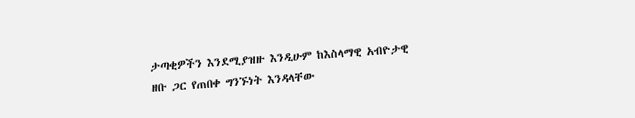ታጣቂዎችን እንደሚያዝዙ እንዲሁም ከእስላማዊ አብዮታዊ ዘቡ ጋር የጠበቀ ግንኙነት እንዳላቸው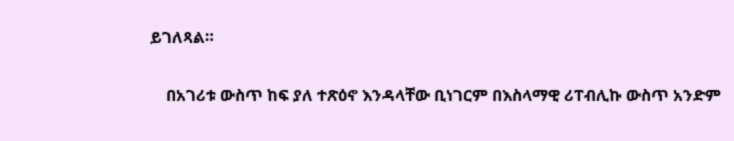ይገለጻል።

    በአገሪቱ ውስጥ ከፍ ያለ ተጽዕኖ እንዳላቸው ቢነገርም በእስላማዊ ሪፐብሊኩ ውስጥ አንድም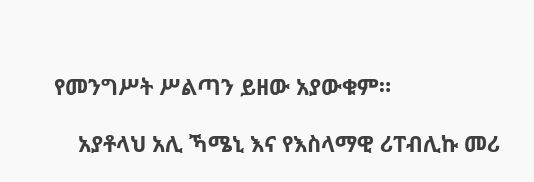የመንግሥት ሥልጣን ይዘው አያውቁም።

    አያቶላህ አሊ ኻሜኒ እና የእስላማዊ ሪፐብሊኩ መሪ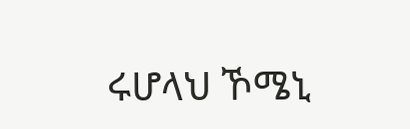ሩሆላህ ኾሜኒ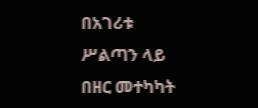በአገሪቱ ሥልጣን ላይ በዘር መተካካት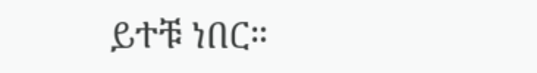ይተቹ ነበር።